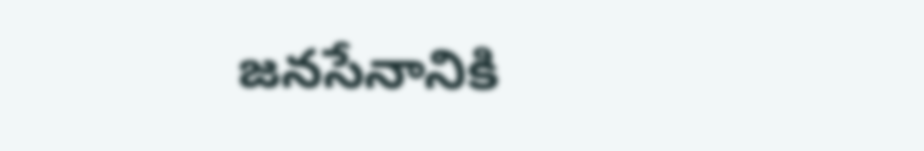జనసేనానికి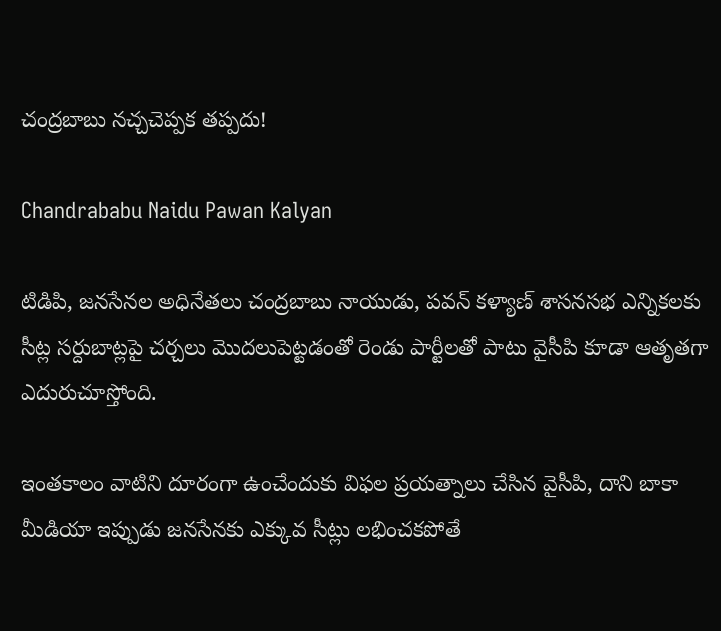చంద్రబాబు నచ్చచెప్పక తప్పదు!

Chandrababu Naidu Pawan Kalyan

టిడిపి, జనసేనల అధినేతలు చంద్రబాబు నాయుడు, పవన్‌ కళ్యాణ్‌ శాసనసభ ఎన్నికలకు సీట్ల సర్దుబాట్లపై చర్చలు మొదలుపెట్టడంతో రెండు పార్టీలతో పాటు వైసీపి కూడా ఆతృతగా ఎదురుచూస్తోంది.

ఇంతకాలం వాటిని దూరంగా ఉంచేందుకు విఫల ప్రయత్నాలు చేసిన వైసీపి, దాని బాకా మీడియా ఇప్పుడు జనసేనకు ఎక్కువ సీట్లు లభించకపోతే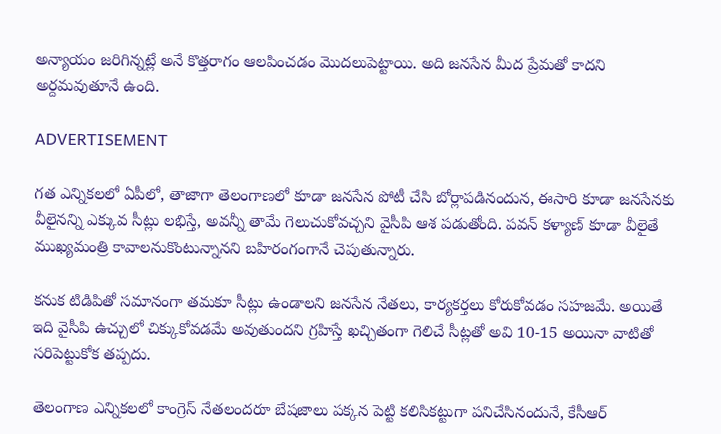అన్యాయం జరిగిన్నట్లే అనే కొత్తరాగం ఆలపించడం మొదలుపెట్టాయి. అది జనసేన మీద ప్రేమతో కాదని అర్దమవుతూనే ఉంది.

ADVERTISEMENT

గత ఎన్నికలలో ఏపీలో, తాజాగా తెలంగాణలో కూడా జనసేన పోటీ చేసి బోర్లాపడినందున, ఈసారి కూడా జనసేనకు వీలైనన్ని ఎక్కువ సీట్లు లభిస్తే, అవన్నీ తామే గెలుచుకోవచ్చని వైసీపి ఆశ పడుతోంది. పవన్‌ కళ్యాణ్‌ కూడా వీలైతే ముఖ్యమంత్రి కావాలనుకొంటున్నానని బహిరంగంగానే చెపుతున్నారు.

కనుక టిడిపితో సమానంగా తమకూ సీట్లు ఉండాలని జనసేన నేతలు, కార్యకర్తలు కోరుకోవడం సహజమే. అయితే ఇది వైసీపి ఉచ్చులో చిక్కుకోవడమే అవుతుందని గ్రహిస్తే ఖచ్చితంగా గెలిచే సీట్లతో అవి 10-15 అయినా వాటితో సరిపెట్టుకోక తప్పదు.

తెలంగాణ ఎన్నికలలో కాంగ్రెస్‌ నేతలందరూ బేషజాలు పక్కన పెట్టి కలిసికట్టుగా పనిచేసినందునే, కేసీఆర్‌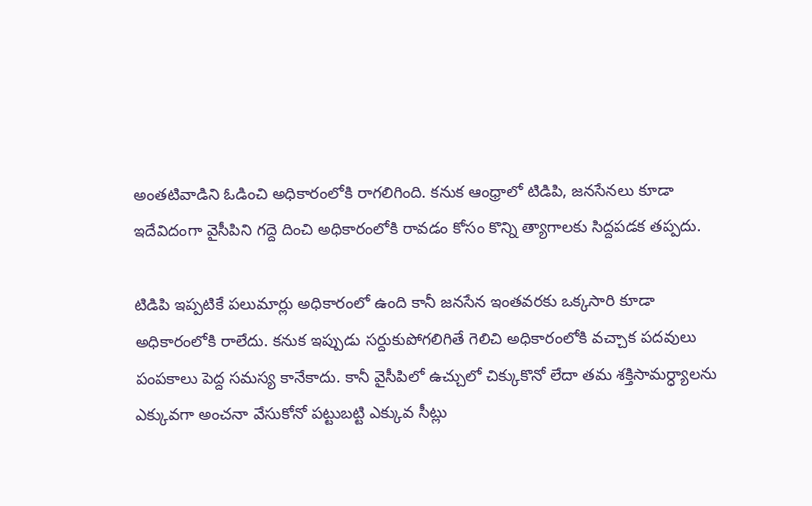అంతటివాడిని ఓడించి అధికారంలోకి రాగలిగింది. కనుక ఆంధ్రాలో టిడిపి, జనసేనలు కూడా ఇదేవిదంగా వైసీపిని గద్దె దించి అధికారంలోకి రావడం కోసం కొన్ని త్యాగాలకు సిద్దపడక తప్పదు.

టిడిపి ఇప్పటికే పలుమార్లు అధికారంలో ఉంది కానీ జనసేన ఇంతవరకు ఒక్కసారి కూడా అధికారంలోకి రాలేదు. కనుక ఇప్పుడు సర్దుకుపోగలిగితే గెలిచి అధికారంలోకి వచ్చాక పదవులు పంపకాలు పెద్ద సమస్య కానేకాదు. కానీ వైసీపిలో ఉచ్చులో చిక్కుకొనో లేదా తమ శక్తిసామర్ధ్యాలను ఎక్కువగా అంచనా వేసుకోనో పట్టుబట్టి ఎక్కువ సీట్లు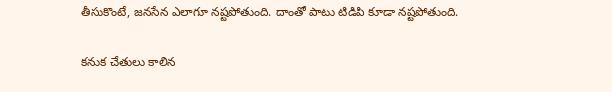తీసుకొంటే, జనసేన ఎలాగూ నష్టపోతుంది. దాంతో పాటు టిడిపి కూడా నష్టపోతుంది.

కనుక చేతులు కాలిన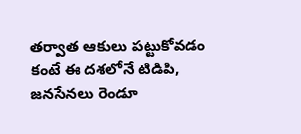తర్వాత ఆకులు పట్టుకోవడం కంటే ఈ దశలోనే టిడిపి, జనసేనలు రెండూ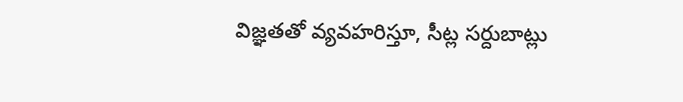విజ్ఞతతో వ్యవహరిస్తూ, సీట్ల సర్దుబాట్లు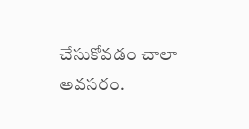చేసుకోవడం చాలా అవసరం.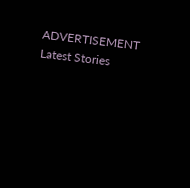ADVERTISEMENT
Latest Stories